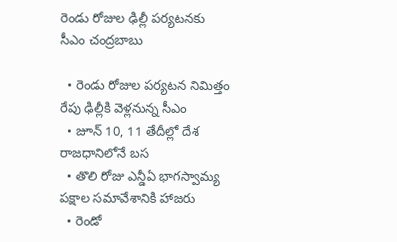రెండు రోజుల ఢిల్లీ పర్యటనకు సీఎం చంద్రబాబు

  • రెండు రోజుల పర్యటన నిమిత్తం రేపు ఢిల్లీకి వెళ్లనున్న సీఎం
  • జూన్ 10, 11 తేదీల్లో దేశ రాజధానిలోనే బస
  • తొలి రోజు ఎన్డీఏ భాగస్వామ్య పక్షాల సమావేశానికి హాజరు
  • రెండో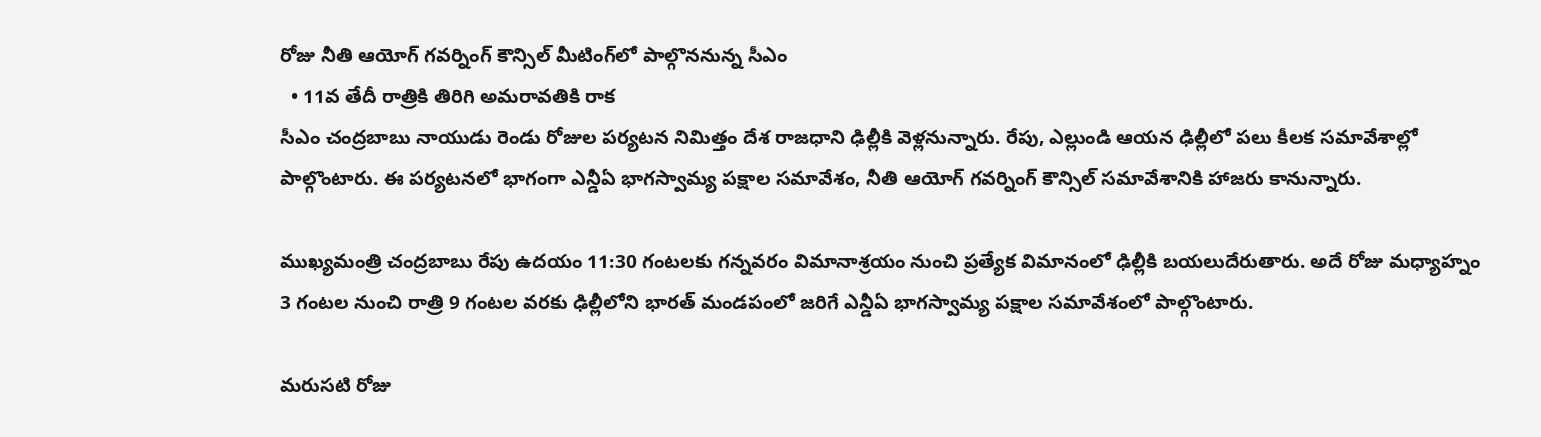రోజు నీతి ఆయోగ్ గవర్నింగ్ కౌన్సిల్ మీటింగ్‌లో పాల్గొననున్న సీఎం
  • 11వ తేదీ రాత్రికి తిరిగి అమరావతికి రాక
సీఎం చంద్రబాబు నాయుడు రెండు రోజుల పర్యటన నిమిత్తం దేశ రాజధాని ఢిల్లీకి వెళ్లనున్నారు. రేపు, ఎల్లుండి ఆయన ఢిల్లీలో పలు కీలక సమావేశాల్లో పాల్గొంటారు. ఈ పర్యటనలో భాగంగా ఎన్డీఏ భాగస్వామ్య పక్షాల సమావేశం, నీతి ఆయోగ్ గవర్నింగ్ కౌన్సిల్ సమావేశానికి హాజరు కానున్నారు.

ముఖ్యమంత్రి చంద్రబాబు రేపు ఉదయం 11:30 గంటలకు గన్నవరం విమానాశ్రయం నుంచి ప్రత్యేక విమానంలో ఢిల్లీకి బయలుదేరుతారు. అదే రోజు మధ్యాహ్నం 3 గంటల నుంచి రాత్రి 9 గంటల వరకు ఢిల్లీలోని భారత్ మండపంలో జరిగే ఎన్డీఏ భాగస్వామ్య పక్షాల సమావేశంలో పాల్గొంటారు.

మరుసటి రోజు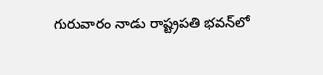గురువారం నాడు రాష్ట్రపతి భవన్‌లో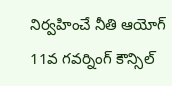నిర్వహించే నీతి ఆయోగ్ 11వ గవర్నింగ్ కౌన్సిల్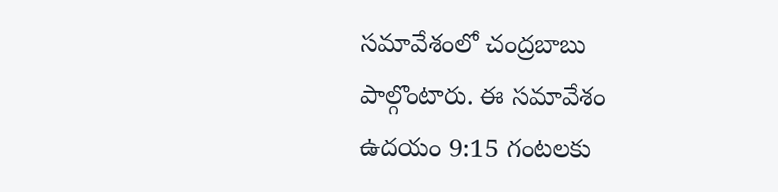సమావేశంలో చంద్రబాబు పాల్గొంటారు. ఈ సమావేశం ఉదయం 9:15 గంటలకు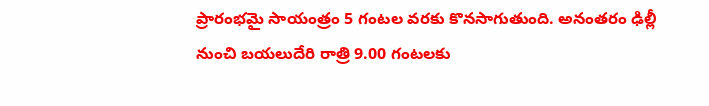ప్రారంభమై సాయంత్రం 5 గంటల వరకు కొనసాగుతుంది. అనంతరం ఢిల్లీ నుంచి బయలుదేరి రాత్రి 9.00 గంటలకు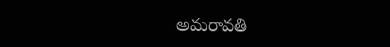అమరావతి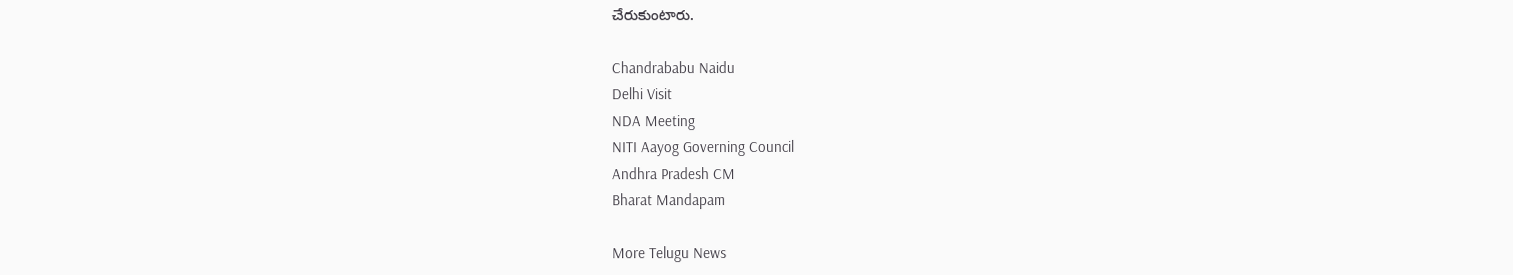చేరుకుంటారు.

Chandrababu Naidu
Delhi Visit
NDA Meeting
NITI Aayog Governing Council
Andhra Pradesh CM
Bharat Mandapam

More Telugu News